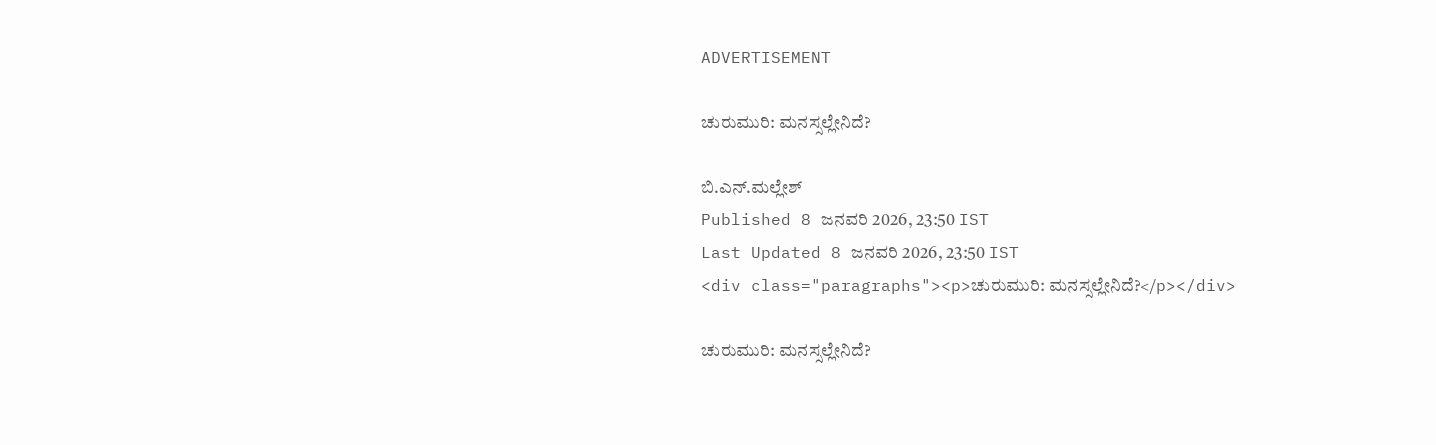ADVERTISEMENT

ಚುರುಮುರಿ: ಮನಸ್ಸಲ್ಲೇನಿದೆ?

ಬಿ.ಎನ್.ಮಲ್ಲೇಶ್
Published 8 ಜನವರಿ 2026, 23:50 IST
Last Updated 8 ಜನವರಿ 2026, 23:50 IST
<div class="paragraphs"><p>ಚುರುಮುರಿ: ಮನಸ್ಸಲ್ಲೇನಿದೆ?</p></div>

ಚುರುಮುರಿ: ಮನಸ್ಸಲ್ಲೇನಿದೆ?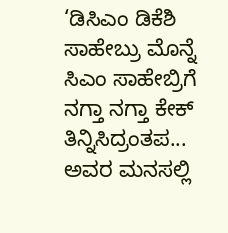‘ಡಿಸಿಎಂ ಡಿಕೆಶಿ ಸಾಹೇಬ್ರು ಮೊನ್ನೆ ಸಿಎಂ ಸಾಹೇಬ್ರಿಗೆ ನಗ್ತಾ ನಗ್ತಾ ಕೇಕ್ ತಿನ್ನಿಸಿದ್ರಂತಪ... ಅವರ ಮನಸಲ್ಲಿ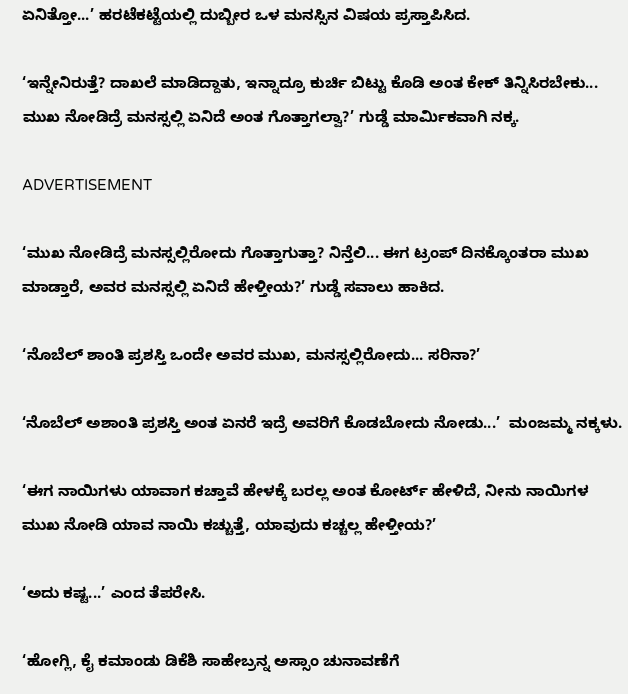ಏನಿತ್ತೋ...’ ಹರಟೆಕಟ್ಟೆಯಲ್ಲಿ ದುಬ್ಬೀರ ಒಳ ಮನಸ್ಸಿನ ವಿಷಯ ಪ್ರಸ್ತಾಪಿಸಿದ.

‘ಇನ್ನೇನಿರುತ್ತೆ? ದಾಖಲೆ ಮಾಡಿದ್ದಾತು, ಇನ್ನಾದ್ರೂ ಕುರ್ಚಿ ಬಿಟ್ಟು ಕೊಡಿ ಅಂತ ಕೇಕ್ ತಿನ್ನಿಸಿರಬೇಕು... ಮುಖ ನೋಡಿದ್ರೆ ಮನಸ್ಸಲ್ಲಿ ಏನಿದೆ ಅಂತ ಗೊತ್ತಾಗಲ್ವಾ?’ ಗುಡ್ಡೆ ಮಾರ್ಮಿಕವಾಗಿ ನಕ್ಕ.

ADVERTISEMENT

‘ಮುಖ ನೋಡಿದ್ರೆ ಮನಸ್ಸಲ್ಲಿರೋದು ಗೊತ್ತಾಗುತ್ತಾ? ನಿನ್ತೆಲಿ... ಈಗ ಟ್ರಂಪ್ ದಿನಕ್ಕೊಂತರಾ ಮುಖ ಮಾಡ್ತಾರೆ, ಅವರ ಮನಸ್ಸಲ್ಲಿ ಏನಿದೆ ಹೇಳ್ತೀಯ?’ ಗುಡ್ಡೆ ಸವಾಲು ಹಾಕಿದ.

‘ನೊಬೆಲ್ ಶಾಂತಿ ಪ್ರಶಸ್ತಿ ಒಂದೇ ಅವರ ಮುಖ, ಮನಸ್ಸಲ್ಲಿರೋದು... ಸರಿನಾ?’

‘ನೊಬೆಲ್ ಅಶಾಂತಿ ಪ್ರಶಸ್ತಿ ಅಂತ ಏನರೆ ಇದ್ರೆ ಅವರಿಗೆ ಕೊಡಬೋದು ನೋಡು...’  ಮಂಜಮ್ಮ ನಕ್ಕಳು.

‘ಈಗ ನಾಯಿಗಳು ಯಾವಾಗ ಕಚ್ತಾವೆ ಹೇಳಕ್ಕೆ ಬರಲ್ಲ ಅಂತ ಕೋರ್ಟ್ ಹೇಳಿದೆ, ನೀನು ನಾಯಿಗಳ ಮುಖ ನೋಡಿ ಯಾವ ನಾಯಿ ಕಚ್ಚುತ್ತೆ, ಯಾವುದು ಕಚ್ಚಲ್ಲ ಹೇಳ್ತೀಯ?’

‘ಅದು ಕಷ್ಟ...’ ಎಂದ ತೆಪರೇಸಿ.

‘ಹೋಗ್ಲಿ, ಕೈ ಕಮಾಂಡು ಡಿಕೆಶಿ ಸಾಹೇಬ್ರನ್ನ ಅಸ್ಸಾಂ ಚುನಾವಣೆಗೆ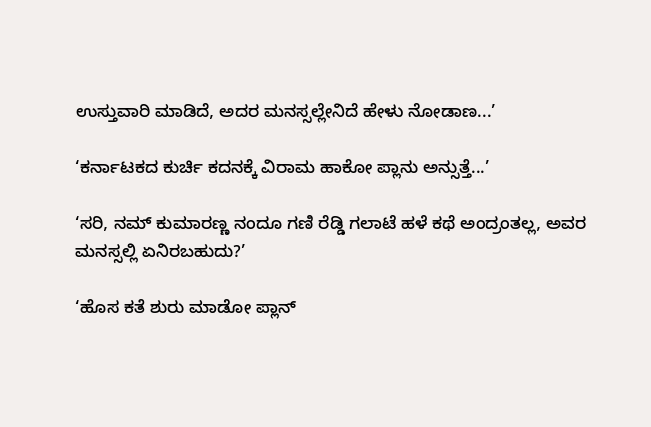ಉಸ್ತುವಾರಿ ಮಾಡಿದೆ, ಅದರ ಮನಸ್ಸಲ್ಲೇನಿದೆ ಹೇಳು ನೋಡಾಣ...’

‘ಕರ್ನಾಟಕದ ಕುರ್ಚಿ ಕದನಕ್ಕೆ ವಿರಾಮ ಹಾಕೋ ಪ್ಲಾನು ಅನ್ಸುತ್ತೆ...’

‘ಸರಿ, ನಮ್ ಕುಮಾರಣ್ಣ ನಂದೂ ಗಣಿ ರೆಡ್ಡಿ ಗಲಾಟೆ ಹಳೆ ಕಥೆ ಅಂದ್ರಂತಲ್ಲ, ಅವರ ಮನಸ್ಸಲ್ಲಿ ಏನಿರಬಹುದು?’

‘ಹೊಸ ಕತೆ ಶುರು ಮಾಡೋ ಪ್ಲಾನ್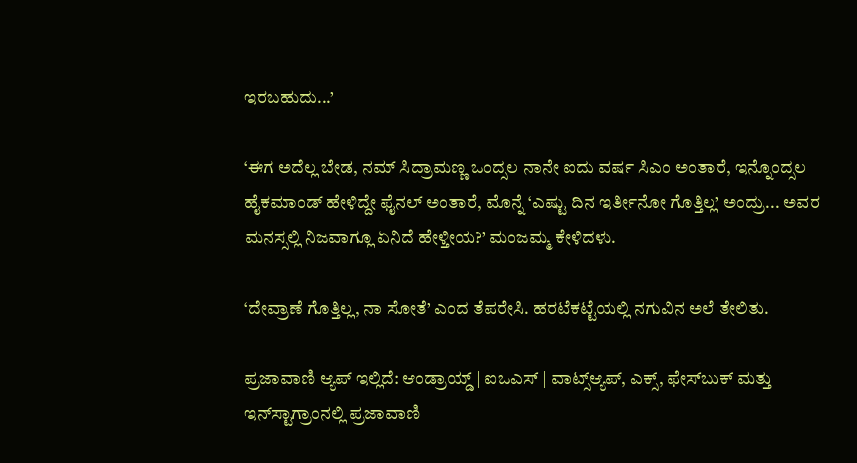ಇರಬಹುದು...’

‘ಈಗ ಅದೆಲ್ಲ ಬೇಡ, ನಮ್ ಸಿದ್ರಾಮಣ್ಣ ಒಂದ್ಸಲ ನಾನೇ ಐದು ವರ್ಷ ಸಿಎಂ ಅಂತಾರೆ, ಇನ್ನೊಂದ್ಸಲ ಹೈಕಮಾಂಡ್ ಹೇಳಿದ್ದೇ ಫೈನಲ್ ಅಂತಾರೆ, ಮೊನ್ನೆ ‘ಎಷ್ಟು ದಿನ ಇರ್ತೀನೋ ಗೊತ್ತಿಲ್ಲ’ ಅಂದ್ರು... ಅವರ ಮನಸ್ಸಲ್ಲಿ ನಿಜವಾಗ್ಲೂ ಏನಿದೆ ಹೇಳ್ತೀಯ?’ ಮಂಜಮ್ಮ ಕೇಳಿದಳು.

‘ದೇವ್ರಾಣೆ ಗೊತ್ತಿಲ್ಲ, ನಾ ಸೋತೆ’ ಎಂದ ತೆಪರೇಸಿ. ಹರಟೆಕಟ್ಟೆಯಲ್ಲಿ ನಗುವಿನ ಅಲೆ ತೇಲಿತು.

ಪ್ರಜಾವಾಣಿ ಆ್ಯಪ್ ಇಲ್ಲಿದೆ: ಆಂಡ್ರಾಯ್ಡ್ | ಐಒಎಸ್ | ವಾಟ್ಸ್ಆ್ಯಪ್, ಎಕ್ಸ್, ಫೇಸ್‌ಬುಕ್ ಮತ್ತು ಇನ್‌ಸ್ಟಾಗ್ರಾಂನಲ್ಲಿ ಪ್ರಜಾವಾಣಿ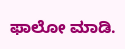ಫಾಲೋ ಮಾಡಿ.